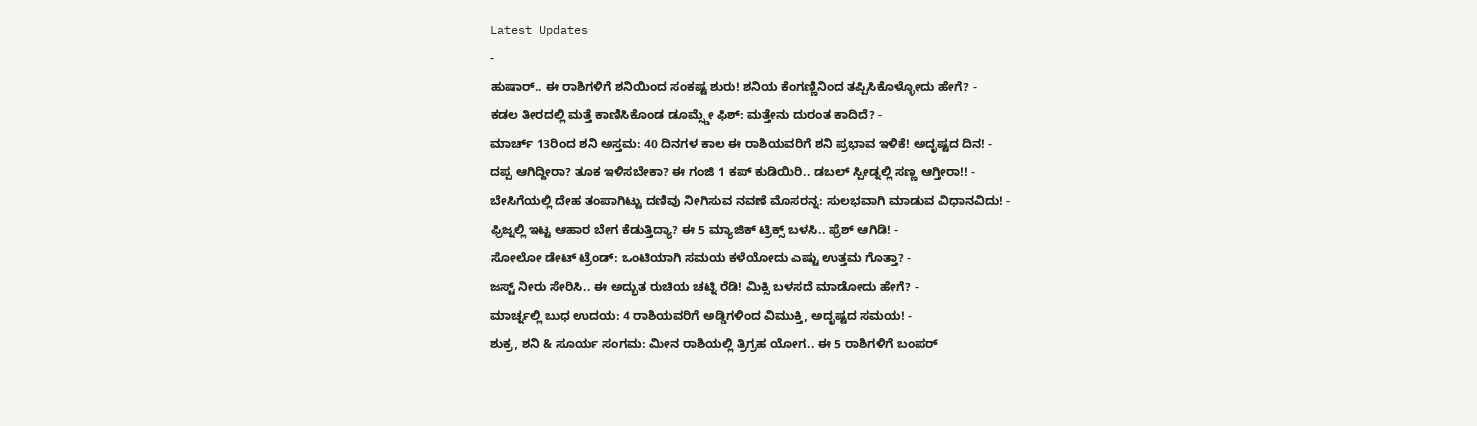Latest Updates
-
ಹುಷಾರ್.. ಈ ರಾಶಿಗಳಿಗೆ ಶನಿಯಿಂದ ಸಂಕಷ್ಟ ಶುರು! ಶನಿಯ ಕೆಂಗಣ್ಣಿನಿಂದ ತಪ್ಪಿಸಿಕೊಳ್ಳೋದು ಹೇಗೆ? -
ಕಡಲ ತೀರದಲ್ಲಿ ಮತ್ತೆ ಕಾಣಿಸಿಕೊಂಡ ಡೂಮ್ಸ್ಡೇ ಫಿಶ್: ಮತ್ತೇನು ದುರಂತ ಕಾದಿದೆ? -
ಮಾರ್ಚ್ 13ರಿಂದ ಶನಿ ಅಸ್ತಮ: 40 ದಿನಗಳ ಕಾಲ ಈ ರಾಶಿಯವರಿಗೆ ಶನಿ ಪ್ರಭಾವ ಇಳಿಕೆ! ಅದೃಷ್ಟದ ದಿನ! -
ದಪ್ಪ ಆಗಿದ್ದೀರಾ? ತೂಕ ಇಳಿಸಬೇಕಾ? ಈ ಗಂಜಿ 1 ಕಪ್ ಕುಡಿಯಿರಿ.. ಡಬಲ್ ಸ್ಪೀಡ್ನಲ್ಲಿ ಸಣ್ಣ ಆಗ್ತೀರಾ!! -
ಬೇಸಿಗೆಯಲ್ಲಿ ದೇಹ ತಂಪಾಗಿಟ್ಟು ದಣಿವು ನೀಗಿಸುವ ನವಣೆ ಮೊಸರನ್ನ: ಸುಲಭವಾಗಿ ಮಾಡುವ ವಿಧಾನವಿದು! -
ಫ್ರಿಜ್ನಲ್ಲಿ ಇಟ್ಟ ಆಹಾರ ಬೇಗ ಕೆಡುತ್ತಿದ್ಯಾ? ಈ 5 ಮ್ಯಾಜಿಕ್ ಟ್ರಿಕ್ಸ್ ಬಳಸಿ.. ಫ್ರೆಶ್ ಆಗಿಡಿ! -
ಸೋಲೋ ಡೇಟ್ ಟ್ರೆಂಡ್: ಒಂಟಿಯಾಗಿ ಸಮಯ ಕಳೆಯೋದು ಎಷ್ಟು ಉತ್ತಮ ಗೊತ್ತಾ? -
ಜಸ್ಟ್ ನೀರು ಸೇರಿಸಿ.. ಈ ಅದ್ಭುತ ರುಚಿಯ ಚಟ್ನಿ ರೆಡಿ! ಮಿಕ್ಸಿ ಬಳಸದೆ ಮಾಡೋದು ಹೇಗೆ? -
ಮಾರ್ಚ್ನಲ್ಲಿ ಬುಧ ಉದಯ: 4 ರಾಶಿಯವರಿಗೆ ಅಡ್ಡಿಗಳಿಂದ ವಿಮುಕ್ತಿ, ಅದೃಷ್ಟದ ಸಮಯ! -
ಶುಕ್ರ, ಶನಿ & ಸೂರ್ಯ ಸಂಗಮ: ಮೀನ ರಾಶಿಯಲ್ಲಿ ತ್ರಿಗ್ರಹ ಯೋಗ.. ಈ 5 ರಾಶಿಗಳಿಗೆ ಬಂಪರ್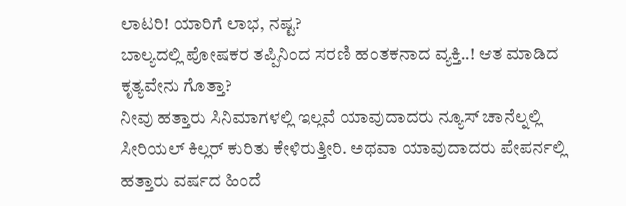ಲಾಟರಿ! ಯಾರಿಗೆ ಲಾಭ, ನಷ್ಟ?
ಬಾಲ್ಯದಲ್ಲಿ ಪೋಷಕರ ತಪ್ಪಿನಿಂದ ಸರಣಿ ಹಂತಕನಾದ ವ್ಯಕ್ತಿ..! ಆತ ಮಾಡಿದ ಕೃತ್ಯವೇನು ಗೊತ್ತಾ?
ನೀವು ಹತ್ತಾರು ಸಿನಿಮಾಗಳಲ್ಲಿ ಇಲ್ಲವೆ ಯಾವುದಾದರು ನ್ಯೂಸ್ ಚಾನೆಲ್ನಲ್ಲಿ ಸೀರಿಯಲ್ ಕಿಲ್ಲರ್ ಕುರಿತು ಕೇಳಿರುತ್ತೀರಿ. ಅಥವಾ ಯಾವುದಾದರು ಪೇಪರ್ನಲ್ಲಿ ಹತ್ತಾರು ವರ್ಷದ ಹಿಂದೆ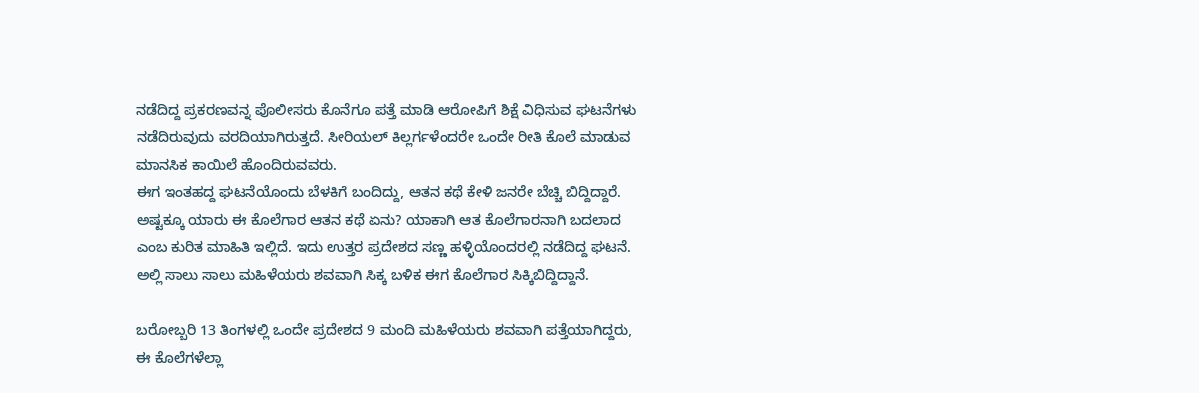ನಡೆದಿದ್ದ ಪ್ರಕರಣವನ್ನ ಪೊಲೀಸರು ಕೊನೆಗೂ ಪತ್ತೆ ಮಾಡಿ ಆರೋಪಿಗೆ ಶಿಕ್ಷೆ ವಿಧಿಸುವ ಘಟನೆಗಳು ನಡೆದಿರುವುದು ವರದಿಯಾಗಿರುತ್ತದೆ. ಸೀರಿಯಲ್ ಕಿಲ್ಲರ್ಗಳೆಂದರೇ ಒಂದೇ ರೀತಿ ಕೊಲೆ ಮಾಡುವ ಮಾನಸಿಕ ಕಾಯಿಲೆ ಹೊಂದಿರುವವರು.
ಈಗ ಇಂತಹದ್ದ ಘಟನೆಯೊಂದು ಬೆಳಕಿಗೆ ಬಂದಿದ್ದು, ಆತನ ಕಥೆ ಕೇಳಿ ಜನರೇ ಬೆಚ್ಚಿ ಬಿದ್ದಿದ್ದಾರೆ. ಅಷ್ಟಕ್ಕೂ ಯಾರು ಈ ಕೊಲೆಗಾರ ಆತನ ಕಥೆ ಏನು? ಯಾಕಾಗಿ ಆತ ಕೊಲೆಗಾರನಾಗಿ ಬದಲಾದ ಎಂಬ ಕುರಿತ ಮಾಹಿತಿ ಇಲ್ಲಿದೆ. ಇದು ಉತ್ತರ ಪ್ರದೇಶದ ಸಣ್ಣ ಹಳ್ಳಿಯೊಂದರಲ್ಲಿ ನಡೆದಿದ್ದ ಘಟನೆ. ಅಲ್ಲಿ ಸಾಲು ಸಾಲು ಮಹಿಳೆಯರು ಶವವಾಗಿ ಸಿಕ್ಕ ಬಳಿಕ ಈಗ ಕೊಲೆಗಾರ ಸಿಕ್ಕಿಬಿದ್ದಿದ್ದಾನೆ.

ಬರೋಬ್ಬರಿ 13 ತಿಂಗಳಲ್ಲಿ ಒಂದೇ ಪ್ರದೇಶದ 9 ಮಂದಿ ಮಹಿಳೆಯರು ಶವವಾಗಿ ಪತ್ತೆಯಾಗಿದ್ದರು, ಈ ಕೊಲೆಗಳೆಲ್ಲಾ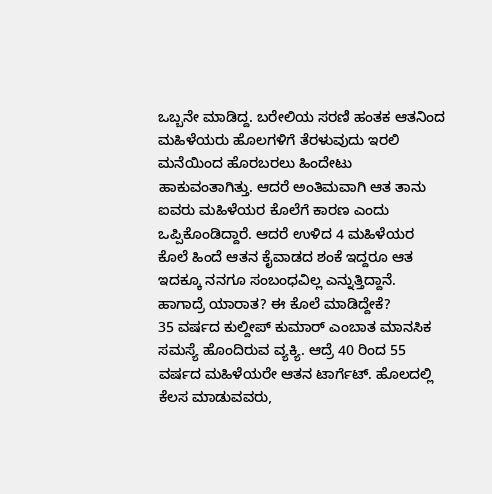ಒಬ್ಬನೇ ಮಾಡಿದ್ದ. ಬರೇಲಿಯ ಸರಣಿ ಹಂತಕ ಆತನಿಂದ ಮಹಿಳೆಯರು ಹೊಲಗಳಿಗೆ ತೆರಳುವುದು ಇರಲಿ ಮನೆಯಿಂದ ಹೊರಬರಲು ಹಿಂದೇಟು ಹಾಕುವಂತಾಗಿತ್ತು. ಆದರೆ ಅಂತಿಮವಾಗಿ ಆತ ತಾನು ಐವರು ಮಹಿಳೆಯರ ಕೊಲೆಗೆ ಕಾರಣ ಎಂದು ಒಪ್ಪಿಕೊಂಡಿದ್ದಾರೆ. ಆದರೆ ಉಳಿದ 4 ಮಹಿಳೆಯರ ಕೊಲೆ ಹಿಂದೆ ಆತನ ಕೈವಾಡದ ಶಂಕೆ ಇದ್ದರೂ ಆತ ಇದಕ್ಕೂ ನನಗೂ ಸಂಬಂಧವಿಲ್ಲ ಎನ್ನುತ್ತಿದ್ದಾನೆ.
ಹಾಗಾದ್ರೆ ಯಾರಾತ? ಈ ಕೊಲೆ ಮಾಡಿದ್ದೇಕೆ?
35 ವರ್ಷದ ಕುಲ್ದೀಪ್ ಕುಮಾರ್ ಎಂಬಾತ ಮಾನಸಿಕ ಸಮಸ್ಯೆ ಹೊಂದಿರುವ ವ್ಯಕ್ಯಿ. ಆದ್ರೆ 40 ರಿಂದ 55 ವರ್ಷದ ಮಹಿಳೆಯರೇ ಆತನ ಟಾರ್ಗೆಟ್. ಹೊಲದಲ್ಲಿ ಕೆಲಸ ಮಾಡುವವರು,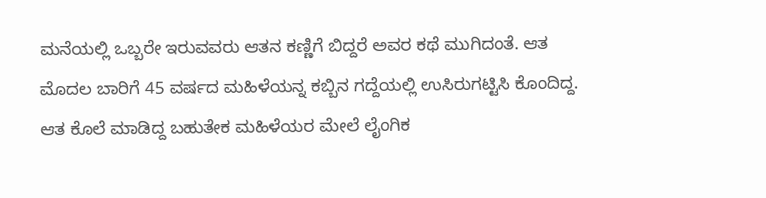ಮನೆಯಲ್ಲಿ ಒಬ್ಬರೇ ಇರುವವರು ಆತನ ಕಣ್ಣಿಗೆ ಬಿದ್ದರೆ ಅವರ ಕಥೆ ಮುಗಿದಂತೆ. ಆತ ಮೊದಲ ಬಾರಿಗೆ 45 ವರ್ಷದ ಮಹಿಳೆಯನ್ನ ಕಬ್ಬಿನ ಗದ್ದೆಯಲ್ಲಿ ಉಸಿರುಗಟ್ಟಿಸಿ ಕೊಂದಿದ್ದ. ಆತ ಕೊಲೆ ಮಾಡಿದ್ದ ಬಹುತೇಕ ಮಹಿಳೆಯರ ಮೇಲೆ ಲೈಂಗಿಕ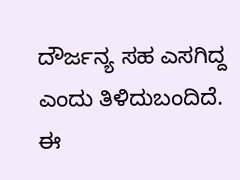ದೌರ್ಜನ್ಯ ಸಹ ಎಸಗಿದ್ದ ಎಂದು ತಿಳಿದುಬಂದಿದೆ.
ಈ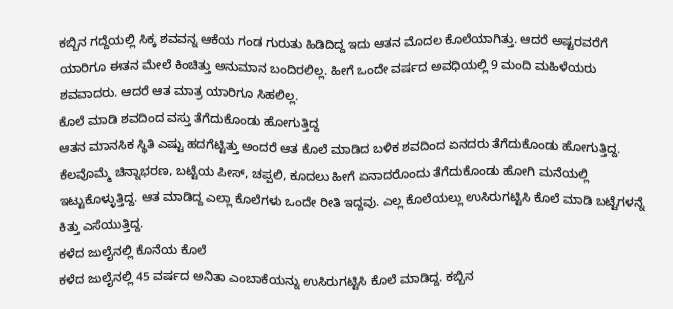ಕಬ್ಬಿನ ಗದ್ದೆಯಲ್ಲಿ ಸಿಕ್ಕ ಶವವನ್ನ ಆಕೆಯ ಗಂಡ ಗುರುತು ಹಿಡಿದಿದ್ದ ಇದು ಆತನ ಮೊದಲ ಕೊಲೆಯಾಗಿತ್ತು. ಆದರೆ ಅಷ್ಟರವರೆಗೆ ಯಾರಿಗೂ ಈತನ ಮೇಲೆ ಕಿಂಚಿತ್ತು ಅನುಮಾನ ಬಂದಿರಲಿಲ್ಲ. ಹೀಗೆ ಒಂದೇ ವರ್ಷದ ಅವಧಿಯಲ್ಲಿ 9 ಮಂದಿ ಮಹಿಳೆಯರು ಶವವಾದರು. ಆದರೆ ಆತ ಮಾತ್ರ ಯಾರಿಗೂ ಸಿಹಲಿಲ್ಲ.
ಕೊಲೆ ಮಾಡಿ ಶವದಿಂದ ವಸ್ತು ತೆಗೆದುಕೊಂಡು ಹೋಗುತ್ತಿದ್ದ
ಆತನ ಮಾನಸಿಕ ಸ್ಥಿತಿ ಎಷ್ಟು ಹದಗೆಟ್ಟಿತ್ತು ಅಂದರೆ ಆತ ಕೊಲೆ ಮಾಡಿದ ಬಳಿಕ ಶವದಿಂದ ಏನದರು ತೆಗೆದುಕೊಂಡು ಹೋಗುತ್ತಿದ್ದ. ಕೆಲವೊಮ್ಮೆ ಚಿನ್ನಾಭರಣ, ಬಟ್ಟೆಯ ಪೀಸ್, ಚಪ್ಪಲಿ, ಕೂದಲು ಹೀಗೆ ಏನಾದರೊಂದು ತೆಗೆದುಕೊಂಡು ಹೋಗಿ ಮನೆಯಲ್ಲಿ ಇಟ್ಟುಕೊಳ್ಳುತ್ತಿದ್ದ. ಆತ ಮಾಡಿದ್ದ ಎಲ್ಲಾ ಕೊಲೆಗಳು ಒಂದೇ ರೀತಿ ಇದ್ದವು. ಎಲ್ಲ ಕೊಲೆಯಲ್ಲು ಉಸಿರುಗಟ್ಟಿಸಿ ಕೊಲೆ ಮಾಡಿ ಬಟ್ಟೆಗಳನ್ನೆ ಕಿತ್ತು ಎಸೆಯುತ್ತಿದ್ದ.
ಕಳೆದ ಜುಲೈನಲ್ಲಿ ಕೊನೆಯ ಕೊಲೆ
ಕಳೆದ ಜುಲೈನಲ್ಲಿ 45 ವರ್ಷದ ಅನಿತಾ ಎಂಬಾಕೆಯನ್ನು ಉಸಿರುಗಟ್ಟಿಸಿ ಕೊಲೆ ಮಾಡಿದ್ದ. ಕಬ್ಬಿನ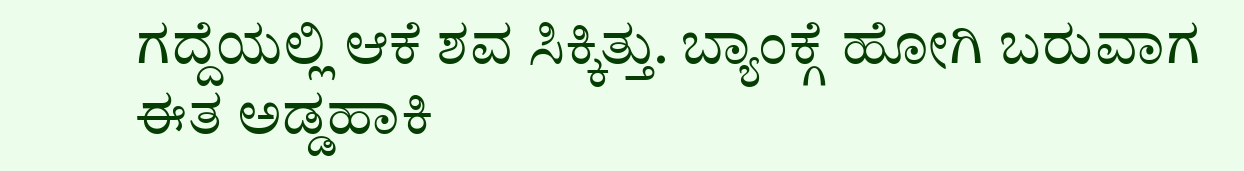ಗದ್ದೆಯಲ್ಲಿ ಆಕೆ ಶವ ಸಿಕ್ಕಿತ್ತು. ಬ್ಯಾಂಕ್ಗೆ ಹೋಗಿ ಬರುವಾಗ ಈತ ಅಡ್ಡಹಾಕಿ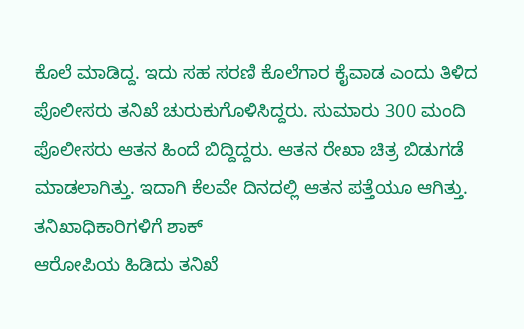ಕೊಲೆ ಮಾಡಿದ್ದ. ಇದು ಸಹ ಸರಣಿ ಕೊಲೆಗಾರ ಕೈವಾಡ ಎಂದು ತಿಳಿದ ಪೊಲೀಸರು ತನಿಖೆ ಚುರುಕುಗೊಳಿಸಿದ್ದರು. ಸುಮಾರು 300 ಮಂದಿ ಪೊಲೀಸರು ಆತನ ಹಿಂದೆ ಬಿದ್ದಿದ್ದರು. ಆತನ ರೇಖಾ ಚಿತ್ರ ಬಿಡುಗಡೆ ಮಾಡಲಾಗಿತ್ತು. ಇದಾಗಿ ಕೆಲವೇ ದಿನದಲ್ಲಿ ಆತನ ಪತ್ತೆಯೂ ಆಗಿತ್ತು.
ತನಿಖಾಧಿಕಾರಿಗಳಿಗೆ ಶಾಕ್
ಆರೋಪಿಯ ಹಿಡಿದು ತನಿಖೆ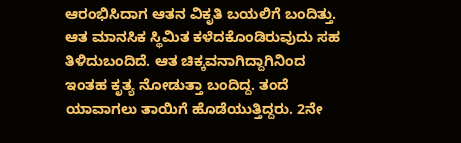ಆರಂಭಿಸಿದಾಗ ಆತನ ವಿಕೃತಿ ಬಯಲಿಗೆ ಬಂದಿತ್ತು. ಆತ ಮಾನಸಿಕ ಸ್ಥಿಮಿತ ಕಳೆದಕೊಂಡಿರುವುದು ಸಹ ತಿಳಿದುಬಂದಿದೆ. ಆತ ಚಿಕ್ಕವನಾಗಿದ್ದಾಗಿನಿಂದ ಇಂತಹ ಕೃತ್ಯ ನೋಡುತ್ತಾ ಬಂದಿದ್ದ. ತಂದೆ ಯಾವಾಗಲು ತಾಯಿಗೆ ಹೊಡೆಯುತ್ತಿದ್ದರು. 2ನೇ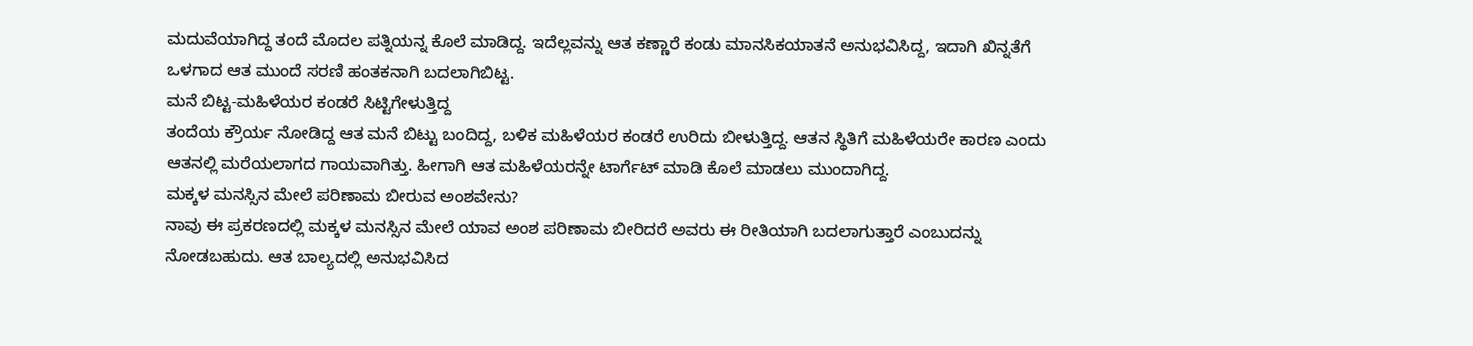ಮದುವೆಯಾಗಿದ್ದ ತಂದೆ ಮೊದಲ ಪತ್ನಿಯನ್ನ ಕೊಲೆ ಮಾಡಿದ್ದ. ಇದೆಲ್ಲವನ್ನು ಆತ ಕಣ್ಣಾರೆ ಕಂಡು ಮಾನಸಿಕಯಾತನೆ ಅನುಭವಿಸಿದ್ದ, ಇದಾಗಿ ಖಿನ್ನತೆಗೆ ಒಳಗಾದ ಆತ ಮುಂದೆ ಸರಣಿ ಹಂತಕನಾಗಿ ಬದಲಾಗಿಬಿಟ್ಟ.
ಮನೆ ಬಿಟ್ಟ-ಮಹಿಳೆಯರ ಕಂಡರೆ ಸಿಟ್ಟಿಗೇಳುತ್ತಿದ್ದ
ತಂದೆಯ ಕ್ರೌರ್ಯ ನೋಡಿದ್ದ ಆತ ಮನೆ ಬಿಟ್ಟು ಬಂದಿದ್ದ, ಬಳಿಕ ಮಹಿಳೆಯರ ಕಂಡರೆ ಉರಿದು ಬೀಳುತ್ತಿದ್ದ. ಆತನ ಸ್ಥಿತಿಗೆ ಮಹಿಳೆಯರೇ ಕಾರಣ ಎಂದು ಆತನಲ್ಲಿ ಮರೆಯಲಾಗದ ಗಾಯವಾಗಿತ್ತು. ಹೀಗಾಗಿ ಆತ ಮಹಿಳೆಯರನ್ನೇ ಟಾರ್ಗೆಟ್ ಮಾಡಿ ಕೊಲೆ ಮಾಡಲು ಮುಂದಾಗಿದ್ದ.
ಮಕ್ಕಳ ಮನಸ್ಸಿನ ಮೇಲೆ ಪರಿಣಾಮ ಬೀರುವ ಅಂಶವೇನು?
ನಾವು ಈ ಪ್ರಕರಣದಲ್ಲಿ ಮಕ್ಕಳ ಮನಸ್ಸಿನ ಮೇಲೆ ಯಾವ ಅಂಶ ಪರಿಣಾಮ ಬೀರಿದರೆ ಅವರು ಈ ರೀತಿಯಾಗಿ ಬದಲಾಗುತ್ತಾರೆ ಎಂಬುದನ್ನು ನೋಡಬಹುದು. ಆತ ಬಾಲ್ಯದಲ್ಲಿ ಅನುಭವಿಸಿದ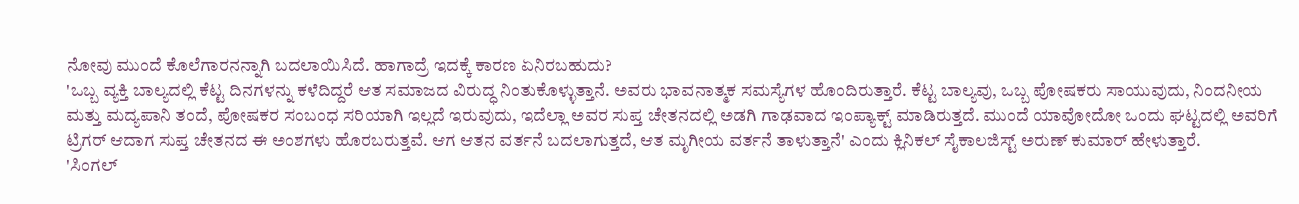ನೋವು ಮುಂದೆ ಕೊಲೆಗಾರನನ್ನಾಗಿ ಬದಲಾಯಿಸಿದೆ. ಹಾಗಾದ್ರೆ ಇದಕ್ಕೆ ಕಾರಣ ಏನಿರಬಹುದು?
'ಒಬ್ಬ ವ್ಯಕ್ತಿ ಬಾಲ್ಯದಲ್ಲಿ ಕೆಟ್ಟ ದಿನಗಳನ್ನು ಕಳೆದಿದ್ದರೆ ಆತ ಸಮಾಜದ ವಿರುದ್ಧ ನಿಂತುಕೊಳ್ಳುತ್ತಾನೆ. ಅವರು ಭಾವನಾತ್ಮಕ ಸಮಸ್ಯೆಗಳ ಹೊಂದಿರುತ್ತಾರೆ. ಕೆಟ್ಟ ಬಾಲ್ಯವು, ಒಬ್ಬ ಪೋಷಕರು ಸಾಯುವುದು, ನಿಂದನೀಯ ಮತ್ತು ಮದ್ಯಪಾನಿ ತಂದೆ, ಪೋಷಕರ ಸಂಬಂಧ ಸರಿಯಾಗಿ ಇಲ್ಲದೆ ಇರುವುದು, ಇದೆಲ್ಲಾ ಅವರ ಸುಪ್ತ ಚೇತನದಲ್ಲಿ ಅಡಗಿ ಗಾಢವಾದ ಇಂಪ್ಯಾಕ್ಟ್ ಮಾಡಿರುತ್ತದೆ. ಮುಂದೆ ಯಾವೋದೋ ಒಂದು ಘಟ್ಟದಲ್ಲಿ ಅವರಿಗೆ ಟ್ರಿಗರ್ ಆದಾಗ ಸುಪ್ತ ಚೇತನದ ಈ ಅಂಶಗಳು ಹೊರಬರುತ್ತವೆ. ಆಗ ಆತನ ವರ್ತನೆ ಬದಲಾಗುತ್ತದೆ, ಆತ ಮೃಗೀಯ ವರ್ತನೆ ತಾಳುತ್ತಾನೆ' ಎಂದು ಕ್ಲಿನಿಕಲ್ ಸೈಕಾಲಜಿಸ್ಟ್ ಅರುಣ್ ಕುಮಾರ್ ಹೇಳುತ್ತಾರೆ.
'ಸಿಂಗಲ್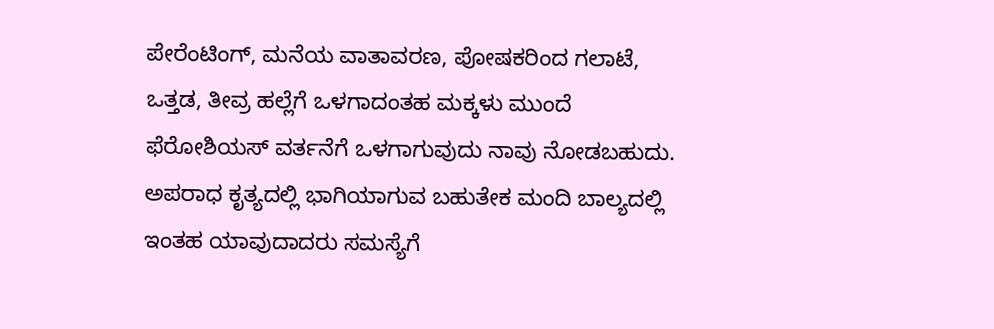ಪೇರೆಂಟಿಂಗ್, ಮನೆಯ ವಾತಾವರಣ, ಪೋಷಕರಿಂದ ಗಲಾಟೆ, ಒತ್ತಡ, ತೀವ್ರ ಹಲ್ಲೆಗೆ ಒಳಗಾದಂತಹ ಮಕ್ಕಳು ಮುಂದೆ ಫೆರೋಶಿಯಸ್ ವರ್ತನೆಗೆ ಒಳಗಾಗುವುದು ನಾವು ನೋಡಬಹುದು. ಅಪರಾಧ ಕೃತ್ಯದಲ್ಲಿ ಭಾಗಿಯಾಗುವ ಬಹುತೇಕ ಮಂದಿ ಬಾಲ್ಯದಲ್ಲಿ ಇಂತಹ ಯಾವುದಾದರು ಸಮಸ್ಯೆಗೆ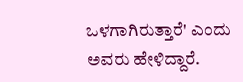ಒಳಗಾಗಿರುತ್ತಾರೆ' ಎಂದು ಅವರು ಹೇಳಿದ್ದಾರೆ.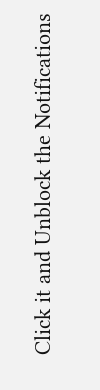Click it and Unblock the Notifications